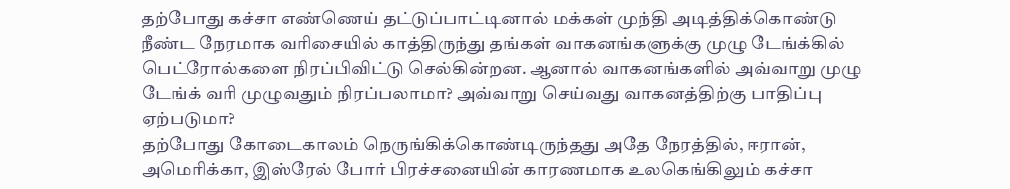தற்போது கச்சா எண்ணெய் தட்டுப்பாட்டினால் மக்கள் முந்தி அடித்திக்கொண்டு நீண்ட நேரமாக வரிசையில் காத்திருந்து தங்கள் வாகனங்களுக்கு முழு டேங்க்கில் பெட்ரோல்களை நிரப்பிவிட்டு செல்கின்றன. ஆனால் வாகனங்களில் அவ்வாறு முழு டேங்க் வரி முழுவதும் நிரப்பலாமா? அவ்வாறு செய்வது வாகனத்திற்கு பாதிப்பு ஏற்படுமா?
தற்போது கோடைகாலம் நெருங்கிக்கொண்டிருந்தது அதே நேரத்தில், ஈரான், அமெரிக்கா, இஸ்ரேல் போர் பிரச்சனையின் காரணமாக உலகெங்கிலும் கச்சா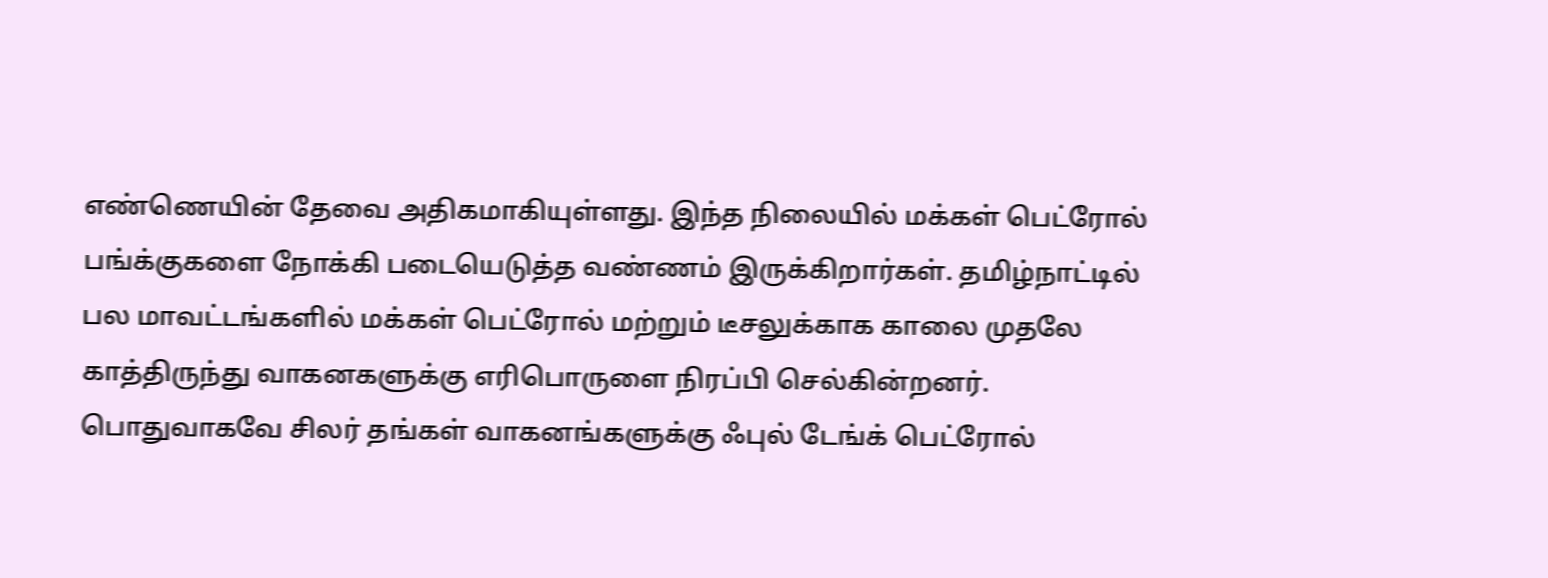எண்ணெயின் தேவை அதிகமாகியுள்ளது. இந்த நிலையில் மக்கள் பெட்ரோல் பங்க்குகளை நோக்கி படையெடுத்த வண்ணம் இருக்கிறார்கள். தமிழ்நாட்டில் பல மாவட்டங்களில் மக்கள் பெட்ரோல் மற்றும் டீசலுக்காக காலை முதலே காத்திருந்து வாகனகளுக்கு எரிபொருளை நிரப்பி செல்கின்றனர்.
பொதுவாகவே சிலர் தங்கள் வாகனங்களுக்கு ஃபுல் டேங்க் பெட்ரோல்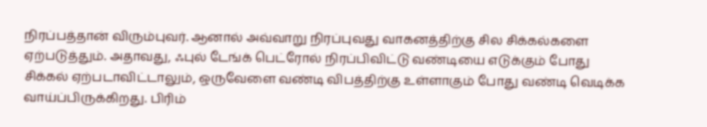நிரப்பத்தான் விரும்புவர். ஆனால் அவ்வாறு நிரப்புவது வாகனத்திற்கு சில சிக்கல்களை ஏற்படுத்தும். அதாவது, ஃபுல் டேங்க் பெட்ரோல் நிரப்பிவிட்டு வண்டியை எடுக்கும் போது சிக்கல் ஏற்படாவிட்டாலும், ஒருவேளை வண்டி விபத்திற்கு உள்ளாகும் போது வண்டி வெடிக்க வாய்ப்பிருக்கிறது. பிரிம்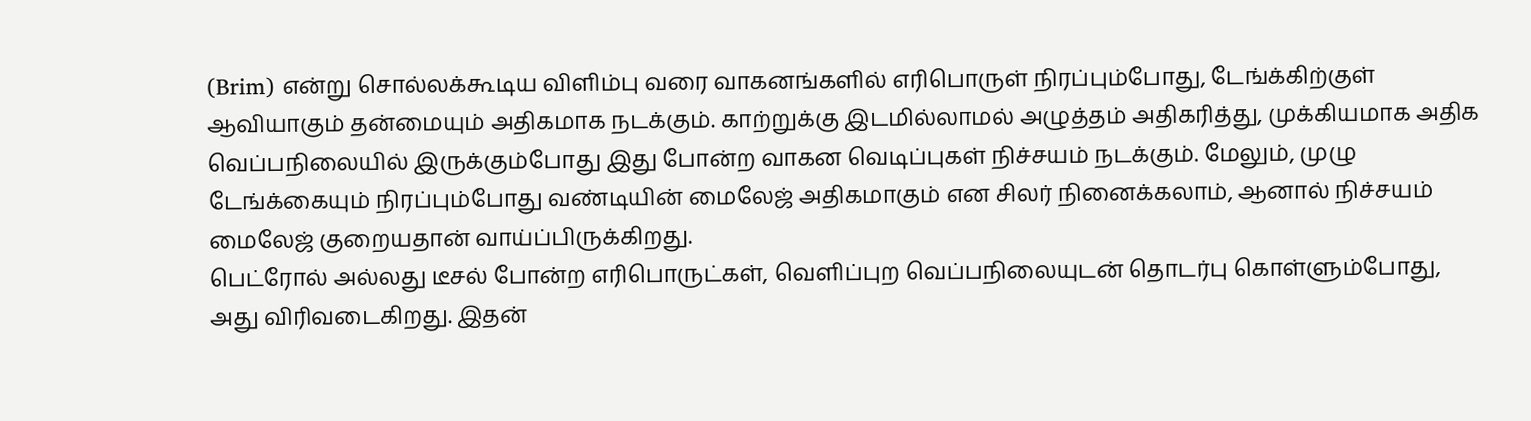(Brim) என்று சொல்லக்கூடிய விளிம்பு வரை வாகனங்களில் எரிபொருள் நிரப்பும்போது, டேங்க்கிற்குள் ஆவியாகும் தன்மையும் அதிகமாக நடக்கும். காற்றுக்கு இடமில்லாமல் அழுத்தம் அதிகரித்து, முக்கியமாக அதிக வெப்பநிலையில் இருக்கும்போது இது போன்ற வாகன வெடிப்புகள் நிச்சயம் நடக்கும். மேலும், முழு டேங்க்கையும் நிரப்பும்போது வண்டியின் மைலேஜ் அதிகமாகும் என சிலர் நினைக்கலாம், ஆனால் நிச்சயம் மைலேஜ் குறையதான் வாய்ப்பிருக்கிறது.
பெட்ரோல் அல்லது டீசல் போன்ற எரிபொருட்கள், வெளிப்புற வெப்பநிலையுடன் தொடர்பு கொள்ளும்போது, அது விரிவடைகிறது. இதன்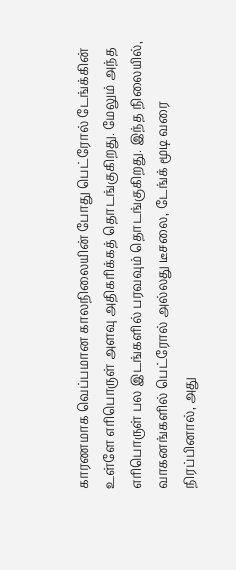காரணமாக வெப்பமான காலநிலையின் போது பெட்ரோல் டேங்க்கின் உள்ளே எரிபொருள் அளவு அதிகரிக்கத் தொடங்குகிறது. மேலும் அந்த எரிபொருள் பல இடங்களில் பரவவும் தொடங்குகிறது. இந்த நிலையில், வாகனங்களில் பெட்ரோல் அல்லது டீசலை, டேங்க் மூடி வரை நிரப்பினால், அது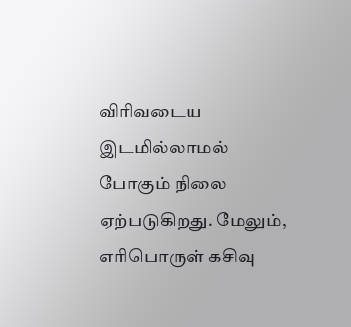விரிவடைய இடமில்லாமல் போகும் நிலை ஏற்படுகிறது. மேலும், எரிபொருள் கசிவு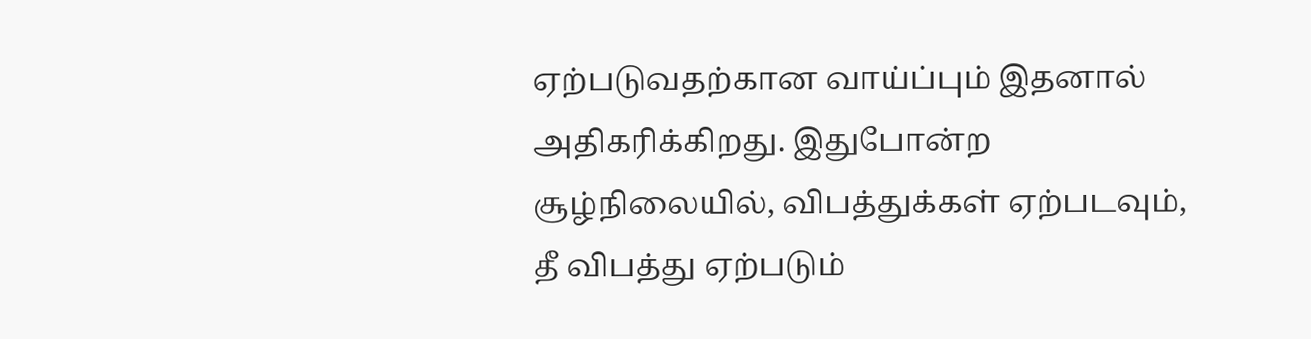ஏற்படுவதற்கான வாய்ப்பும் இதனால் அதிகரிக்கிறது. இதுபோன்ற சூழ்நிலையில், விபத்துக்கள் ஏற்படவும், தீ விபத்து ஏற்படும்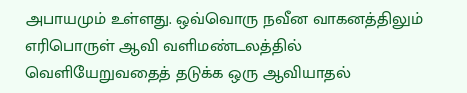அபாயமும் உள்ளது. ஒவ்வொரு நவீன வாகனத்திலும் எரிபொருள் ஆவி வளிமண்டலத்தில் வெளியேறுவதைத் தடுக்க ஒரு ஆவியாதல்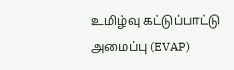உமிழ்வு கட்டுப்பாட்டு அமைப்பு (EVAP)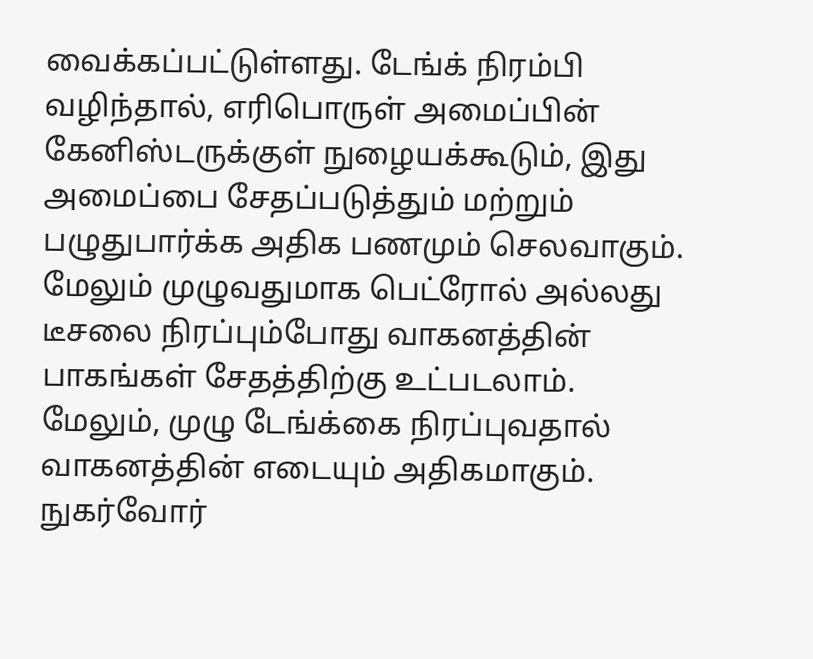வைக்கப்பட்டுள்ளது. டேங்க் நிரம்பி வழிந்தால், எரிபொருள் அமைப்பின் கேனிஸ்டருக்குள் நுழையக்கூடும், இது அமைப்பை சேதப்படுத்தும் மற்றும் பழுதுபார்க்க அதிக பணமும் செலவாகும். மேலும் முழுவதுமாக பெட்ரோல் அல்லது டீசலை நிரப்பும்போது வாகனத்தின் பாகங்கள் சேதத்திற்கு உட்படலாம்.
மேலும், முழு டேங்க்கை நிரப்புவதால் வாகனத்தின் எடையும் அதிகமாகும். நுகர்வோர்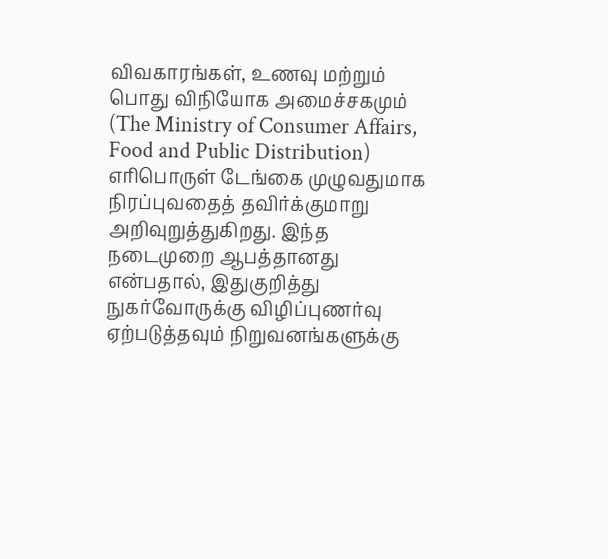விவகாரங்கள், உணவு மற்றும் பொது விநியோக அமைச்சகமும் (The Ministry of Consumer Affairs, Food and Public Distribution) எரிபொருள் டேங்கை முழுவதுமாக நிரப்புவதைத் தவிர்க்குமாறு அறிவுறுத்துகிறது. இந்த நடைமுறை ஆபத்தானது என்பதால், இதுகுறித்து நுகர்வோருக்கு விழிப்புணர்வு ஏற்படுத்தவும் நிறுவனங்களுக்கு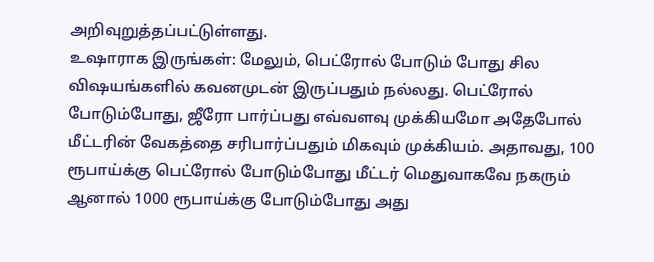அறிவுறுத்தப்பட்டுள்ளது.
உஷாராக இருங்கள்: மேலும், பெட்ரோல் போடும் போது சில விஷயங்களில் கவனமுடன் இருப்பதும் நல்லது. பெட்ரோல் போடும்போது, ஜீரோ பார்ப்பது எவ்வளவு முக்கியமோ அதேபோல் மீட்டரின் வேகத்தை சரிபார்ப்பதும் மிகவும் முக்கியம். அதாவது, 100 ரூபாய்க்கு பெட்ரோல் போடும்போது மீட்டர் மெதுவாகவே நகரும் ஆனால் 1000 ரூபாய்க்கு போடும்போது அது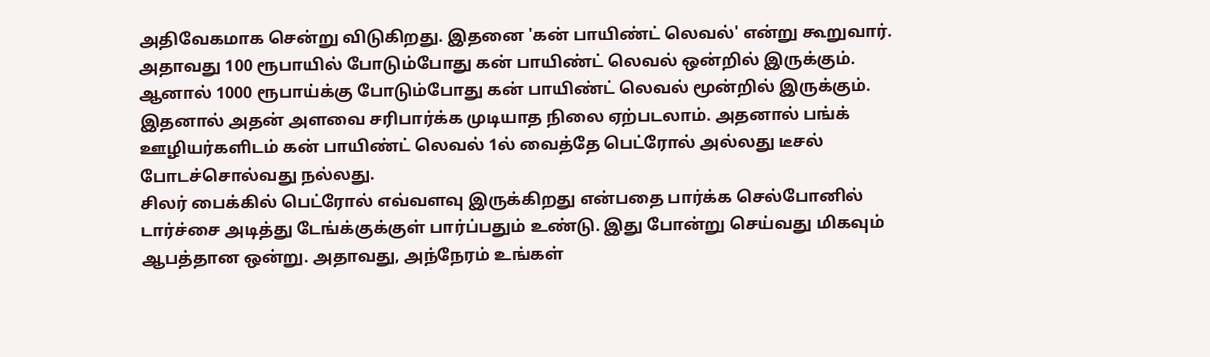அதிவேகமாக சென்று விடுகிறது. இதனை 'கன் பாயிண்ட் லெவல்' என்று கூறுவார். அதாவது 100 ரூபாயில் போடும்போது கன் பாயிண்ட் லெவல் ஒன்றில் இருக்கும். ஆனால் 1000 ரூபாய்க்கு போடும்போது கன் பாயிண்ட் லெவல் மூன்றில் இருக்கும். இதனால் அதன் அளவை சரிபார்க்க முடியாத நிலை ஏற்படலாம். அதனால் பங்க் ஊழியர்களிடம் கன் பாயிண்ட் லெவல் 1ல் வைத்தே பெட்ரோல் அல்லது டீசல் போடச்சொல்வது நல்லது.
சிலர் பைக்கில் பெட்ரோல் எவ்வளவு இருக்கிறது என்பதை பார்க்க செல்போனில் டார்ச்சை அடித்து டேங்க்குக்குள் பார்ப்பதும் உண்டு. இது போன்று செய்வது மிகவும் ஆபத்தான ஒன்று. அதாவது, அந்நேரம் உங்கள்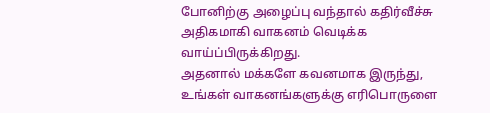போனிற்கு அழைப்பு வந்தால் கதிர்வீச்சு அதிகமாகி வாகனம் வெடிக்க வாய்ப்பிருக்கிறது.
அதனால் மக்களே கவனமாக இருந்து, உங்கள் வாகனங்களுக்கு எரிபொருளை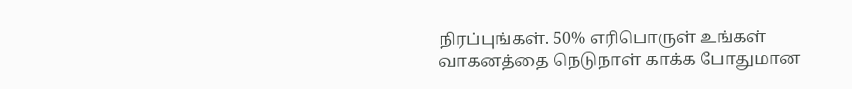நிரப்புங்கள். 50% எரிபொருள் உங்கள் வாகனத்தை நெடுநாள் காக்க போதுமான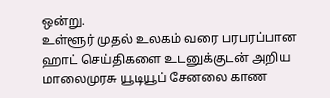ஒன்று.
உள்ளூர் முதல் உலகம் வரை பரபரப்பான ஹாட் செய்திகளை உடனுக்குடன் அறிய மாலைமுரசு யூடியூப் சேனலை காண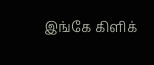இங்கே கிளிக்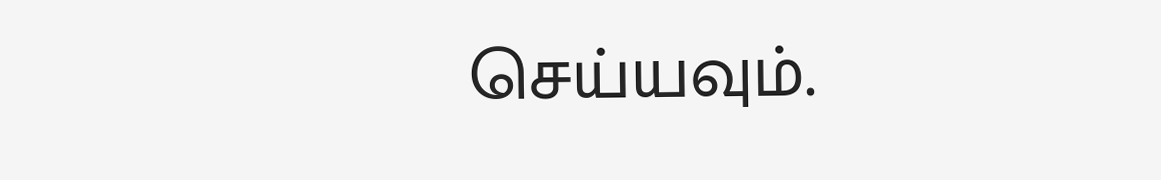செய்யவும்.